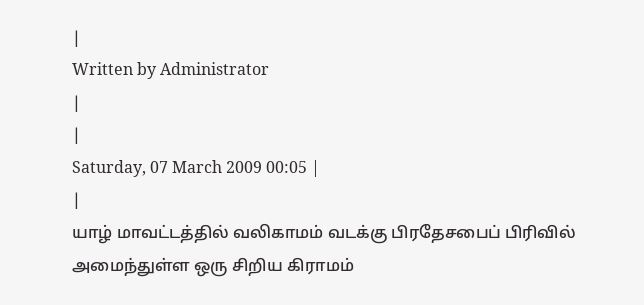|
Written by Administrator
|
|
Saturday, 07 March 2009 00:05 |
|
யாழ் மாவட்டத்தில் வலிகாமம் வடக்கு பிரதேசபைப் பிரிவில் அமைந்துள்ள ஒரு சிறிய கிராமம்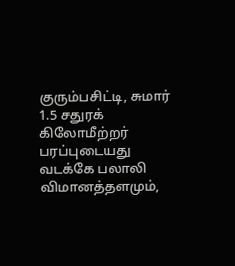குரும்பசிட்டி, சுமார் 1.5 சதுரக் கிலோமீற்றர் பரப்புடையது வடக்கே பலாலி விமானத்தளமும்,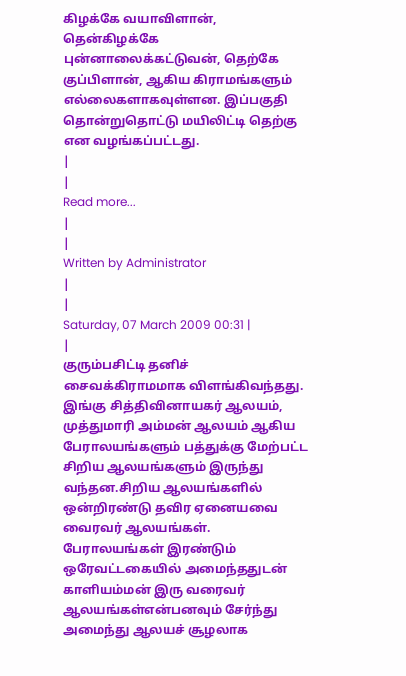கிழக்கே வயாவிளான், தென்கிழக்கே புன்னாலைக்கட்டுவன், தெற்கே குப்பிளான், ஆகிய கிராமங்களும் எல்லைகளாகவுள்ளன. இப்பகுதி தொன்றுதொட்டு மயிலிட்டி தெற்கு என வழங்கப்பட்டது.
|
|
Read more...
|
|
Written by Administrator
|
|
Saturday, 07 March 2009 00:31 |
|
குரும்பசிட்டி தனிச் சைவக்கிராமமாக விளங்கிவந்தது. இங்கு சித்திவினாயகர் ஆலயம், முத்துமாரி அம்மன் ஆலயம் ஆகிய பேராலயங்களும் பத்துக்கு மேற்பட்ட சிறிய ஆலயங்களும் இருந்து வந்தன.சிறிய ஆலயங்களில் ஒன்றிரண்டு தவிர ஏனையவை வைரவர் ஆலயங்கள். பேராலயங்கள் இரண்டும் ஒரேவட்டகையில் அமைந்ததுடன் காளியம்மன் இரு வரைவர் ஆலயங்கள்என்பனவும் சேர்ந்து அமைந்து ஆலயச் சூழலாக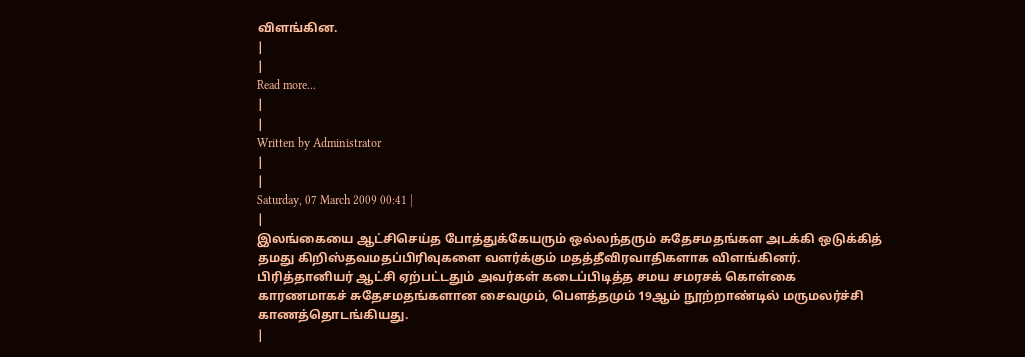விளங்கின.
|
|
Read more...
|
|
Written by Administrator
|
|
Saturday, 07 March 2009 00:41 |
|
இலங்கையை ஆட்சிசெய்த போத்துக்கேயரும் ஒல்லந்தரும் சுதேசமதங்கள அடக்கி ஒடுக்கித் தமது கிறிஸ்தவமதப்பிரிவுகளை வளர்க்கும் மதத்தீவிரவாதிகளாக விளங்கினர். பிரித்தானியர் ஆட்சி ஏற்பட்டதும் அவர்கள் கடைப்பிடித்த சமய சமரசக் கொள்கை காரணமாகச் சுதேசமதங்களான சைவமும், பெளத்தமும் 19ஆம் நூற்றாண்டில் மருமலர்ச்சி காணத்தொடங்கியது.
|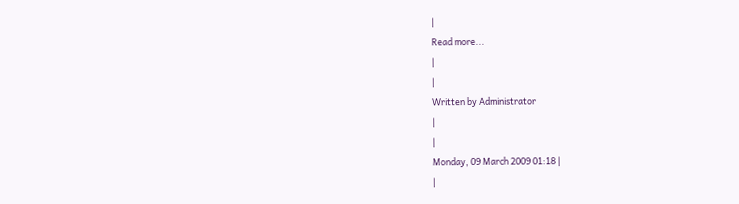|
Read more...
|
|
Written by Administrator
|
|
Monday, 09 March 2009 01:18 |
|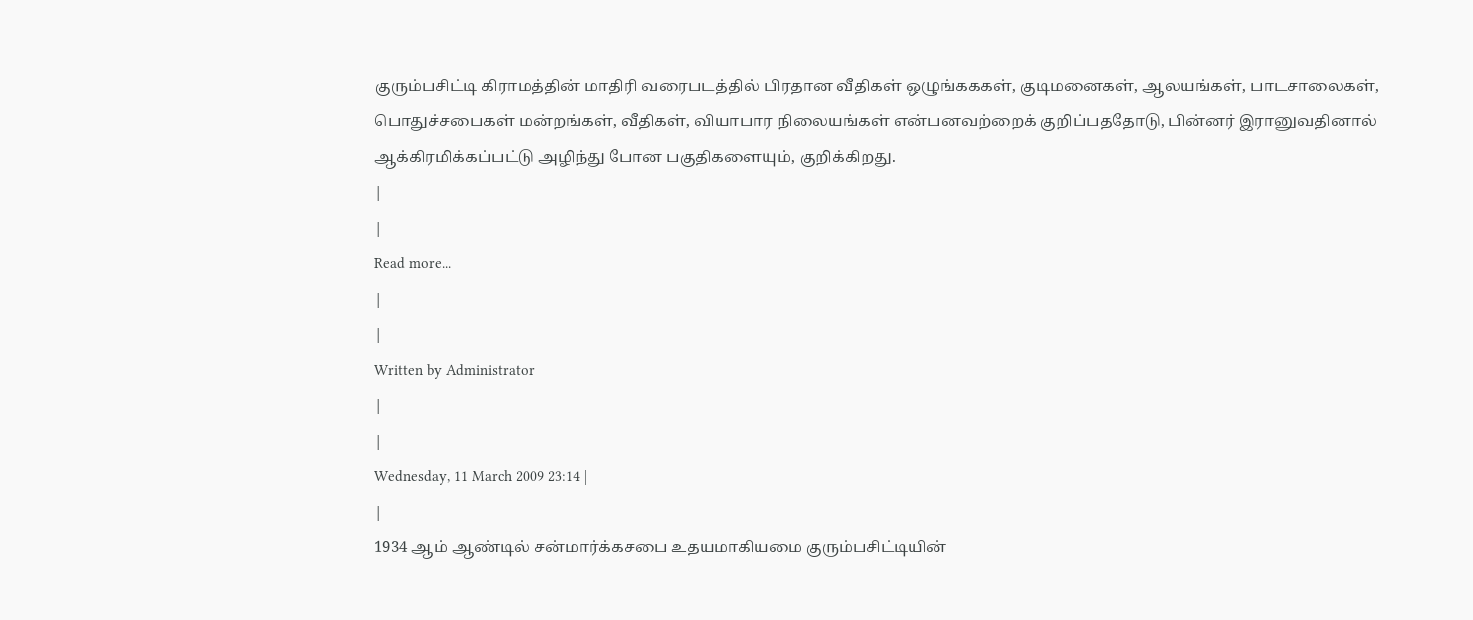குரும்பசிட்டி கிராமத்தின் மாதிரி வரைபடத்தில் பிரதான வீதிகள் ஒழுங்கககள், குடிமனைகள், ஆலயங்கள், பாடசாலைகள், பொதுச்சபைகள் மன்றங்கள், வீதிகள், வியாபார நிலையங்கள் என்பனவற்றைக் குறிப்பததோடு, பின்னர் இரானுவதினால் ஆக்கிரமிக்கப்பட்டு அழிந்து போன பகுதிகளையும், குறிக்கிறது.
|
|
Read more...
|
|
Written by Administrator
|
|
Wednesday, 11 March 2009 23:14 |
|
1934 ஆம் ஆண்டில் சன்மார்க்கசபை உதயமாகியமை குரும்பசிட்டியின்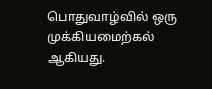பொதுவாழ்வில் ஒரு முக்கியமைற்கல் ஆகியது.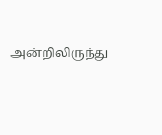அன்றிலிருந்து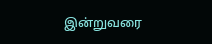இன்றுவரை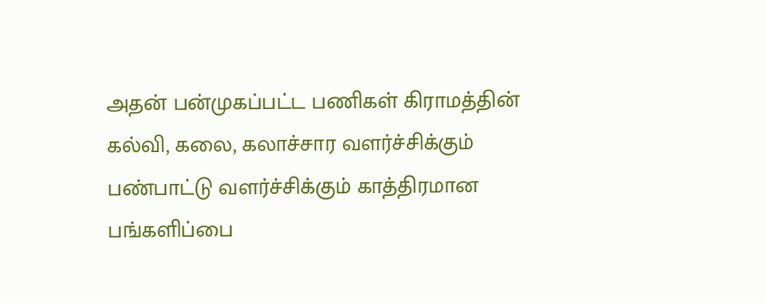அதன் பன்முகப்பட்ட பணிகள் கிராமத்தின் கல்வி, கலை, கலாச்சார வளர்ச்சிக்கும் பண்பாட்டு வளர்ச்சிக்கும் காத்திரமான பங்களிப்பை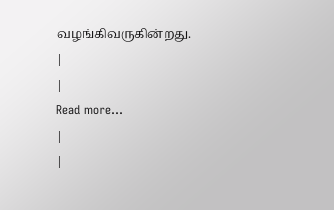வழங்கிவருகின்றது.
|
|
Read more...
|
|